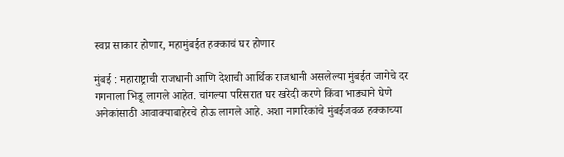स्वप्न साकार होणार, महामुंबईत हक्काचं घर होणार

मुंबई : महाराष्ट्राची राजधानी आणि देशाची आर्थिक राजधानी असलेल्या मुंबईत जागेचे दर गगनाला भिडू लागले आहेत. चांगल्या परिसरात घर खरेदी करणे किंवा भाड्याने घेणे अनेकांसाठी आवाक्याबाहेरचे होऊ लागले आहे. अशा नागरिकांचे मुंबईजवळ हक्काच्या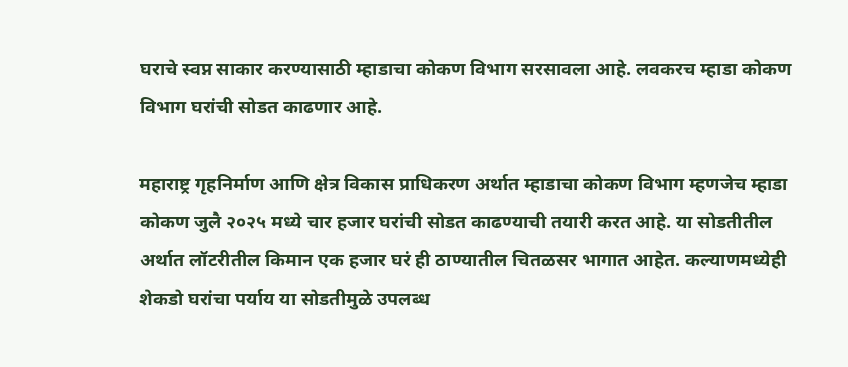घराचे स्वप्न साकार करण्यासाठी म्हाडाचा कोकण विभाग सरसावला आहे. लवकरच म्हाडा कोकण विभाग घरांची सोडत काढणार आहे.

महाराष्ट्र गृहनिर्माण आणि क्षेत्र विकास प्राधिकरण अर्थात म्हाडाचा कोकण विभाग म्हणजेच म्हाडा कोकण जुलै २०२५ मध्ये चार हजार घरांची सोडत काढण्याची तयारी करत आहे. या सोडतीतील अर्थात लॉटरीतील किमान एक हजार घरं ही ठाण्यातील चितळसर भागात आहेत. कल्याणमध्येही शेकडो घरांचा पर्याय या सोडतीमुळे उपलब्ध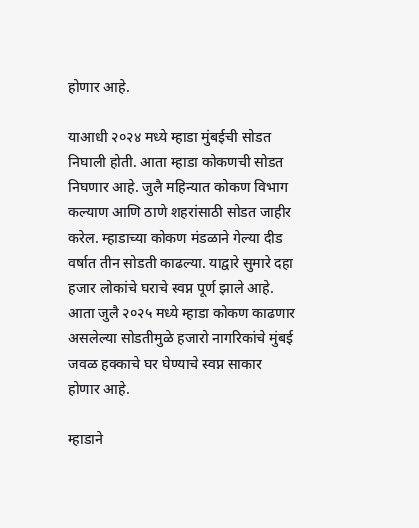होणार आहे.

याआधी २०२४ मध्ये म्हाडा मुंबईची सोडत निघाली होती. आता म्हाडा कोकणची सोडत निघणार आहे. जुलै महिन्यात कोकण विभाग कल्याण आणि ठाणे शहरांसाठी सोडत जाहीर करेल. म्हाडाच्या कोकण मंडळाने गेल्या दीड वर्षात तीन सोडती काढल्या. याद्वारे सुमारे दहा हजार लोकांचे घराचे स्वप्न पूर्ण झाले आहे. आता जुलै २०२५ मध्ये म्हाडा कोकण काढणार असलेल्या सोडतीमुळे हजारो नागरिकांचे मुंबई जवळ हक्काचे घर घेण्याचे स्वप्न साकार होणार आहे.

म्हाडाने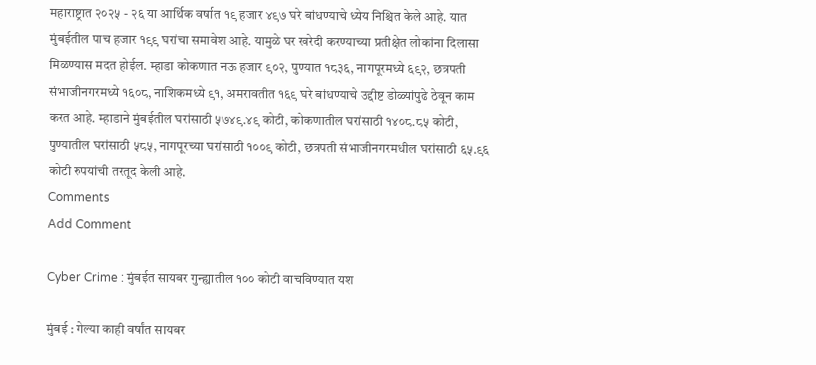महाराष्ट्रात २०२५ - २६ या आर्थिक वर्षात १९ हजार ४९७ घरे बांधण्याचे ध्येय निश्चित केले आहे. यात मुंबईतील पाच हजार १९९ घरांचा समावेश आहे. यामुळे घर खरेदी करण्याच्या प्रतीक्षेत लोकांना दिलासा मिळण्यास मदत होईल. म्हाडा कोकणात नऊ हजार ९०२, पुण्यात १८३६, नागपूरमध्ये ६९२, छत्रपती संभाजीनगरमध्ये १६०८, नाशिकमध्ये ९१, अमरावतीत १६९ घरे बांधण्याचे उद्दीष्ट डोळ्यांपुढे ठेवून काम करत आहे. म्हाडाने मुंबईतील घरांसाठी ५७४९.४९ कोटी, कोकणातील घरांसाठी १४०८.८५ कोटी, पुण्यातील घरांसाठी ५८५, नागपूरच्या घरांसाठी १००९ कोटी, छत्रपती संभाजीनगरमधील घरांसाठी ६५.९६ कोटी रुपयांची तरतूद केली आहे.
Comments
Add Comment

Cyber Crime : मुंबईत सायबर गुन्ह्यातील १०० कोटी वाचविण्यात यश

मुंबई : गेल्या काही वर्षांत सायबर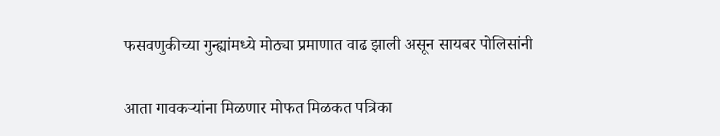फसवणुकीच्या गुन्ह्यांमध्ये मोठ्या प्रमाणात वाढ झाली असून सायबर पोलिसांनी

आता गावकऱ्यांना मिळणार मोफत मिळकत पत्रिका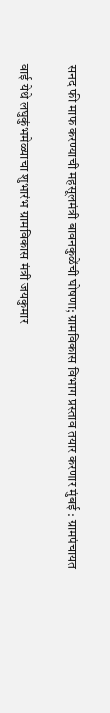सनद फी माफ करण्याची महसूलमंत्री बावनकुळेंची घोषणा; ग्रामविकास विभाग प्रस्ताव तयार करणार मुंबई : ग्रामपंचायत

वाई येथे लघुकुंभमेळ्याचा शुभारंभ ग्रामविकास मंत्री जयकुमार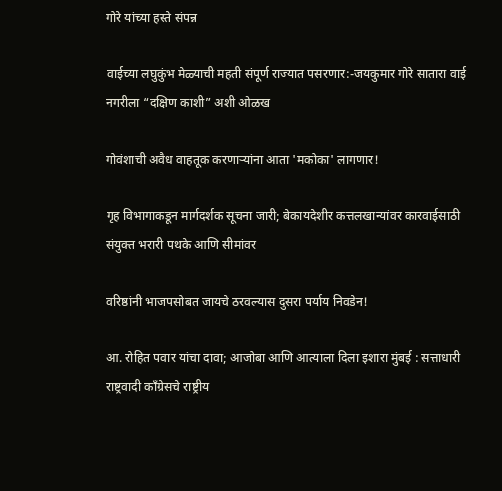गोरे यांच्या हस्ते संपन्न

वाईच्या लघुकुंभ मेळ्याची महती संपूर्ण राज्यात पसरणार:-जयकुमार गोरे सातारा वाई नगरीला “दक्षिण काशी” अशी ओळख

गोवंशाची अवैध वाहतूक करणाऱ्यांना आता 'मकोका' लागणार!

गृह विभागाकडून मार्गदर्शक सूचना जारी; बेकायदेशीर कत्तलखान्यांवर कारवाईसाठी संयुक्त भरारी पथके आणि सीमांवर

वरिष्ठांनी भाजपसोबत जायचे ठरवल्यास दुसरा पर्याय निवडेन!

आ. रोहित पवार यांचा दावा; आजोबा आणि आत्याला दिला इशारा मुंबई : सत्ताधारी राष्ट्रवादी काँग्रेसचे राष्ट्रीय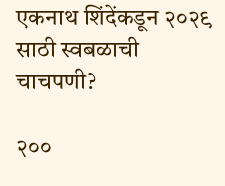एकनाथ शिंदेंकडून २०२९ साठी स्वबळाची चाचपणी?

२००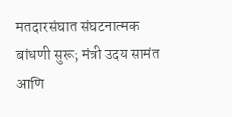मतदारसंघात संघटनात्मक बांधणी सुरू; मंत्री उदय सामंत आणि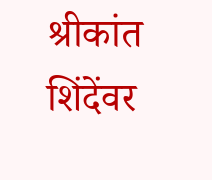श्रीकांत शिंदेंवर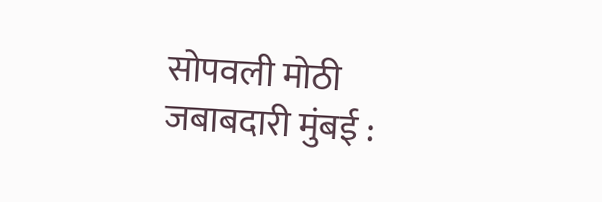सोपवली मोठी जबाबदारी मुंबई :